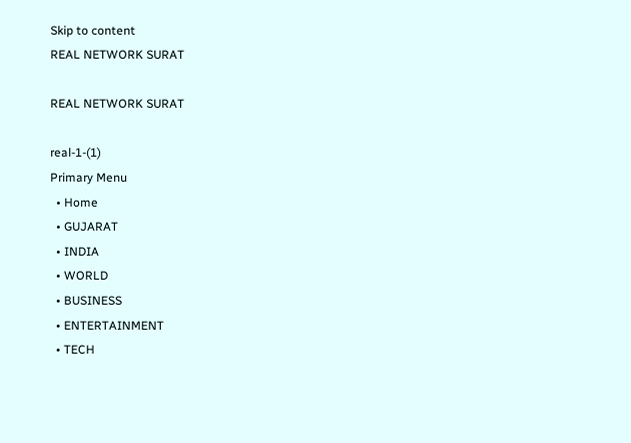Skip to content
REAL NETWORK SURAT

REAL NETWORK SURAT

real-1-(1)
Primary Menu
  • Home
  • GUJARAT
  • INDIA
  • WORLD
  • BUSINESS
  • ENTERTAINMENT
  • TECH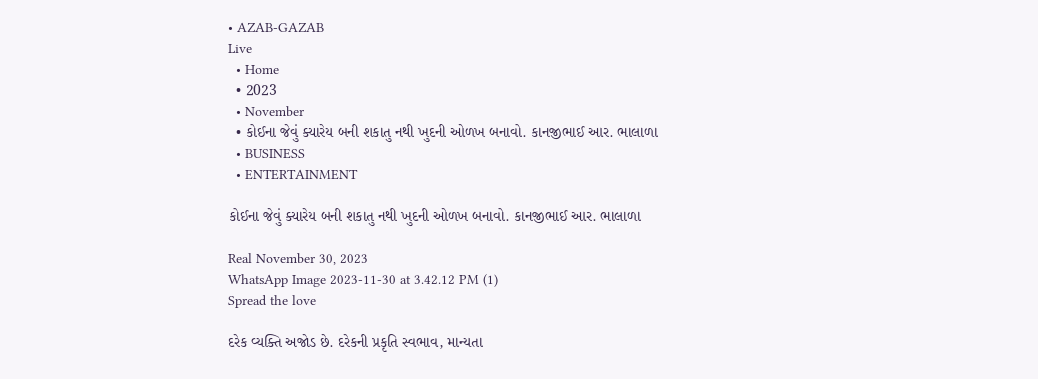• AZAB-GAZAB
Live
  • Home
  • 2023
  • November
  • કોઈના જેવું ક્યારેય બની શકાતુ નથી ખુદની ઓળખ બનાવો. કાનજીભાઈ આર. ભાલાળા
  • BUSINESS
  • ENTERTAINMENT

કોઈના જેવું ક્યારેય બની શકાતુ નથી ખુદની ઓળખ બનાવો. કાનજીભાઈ આર. ભાલાળા

Real November 30, 2023
WhatsApp Image 2023-11-30 at 3.42.12 PM (1)
Spread the love

દરેક વ્યક્તિ અજોડ છે. દરેકની પ્રકૃતિ સ્વભાવ, માન્યતા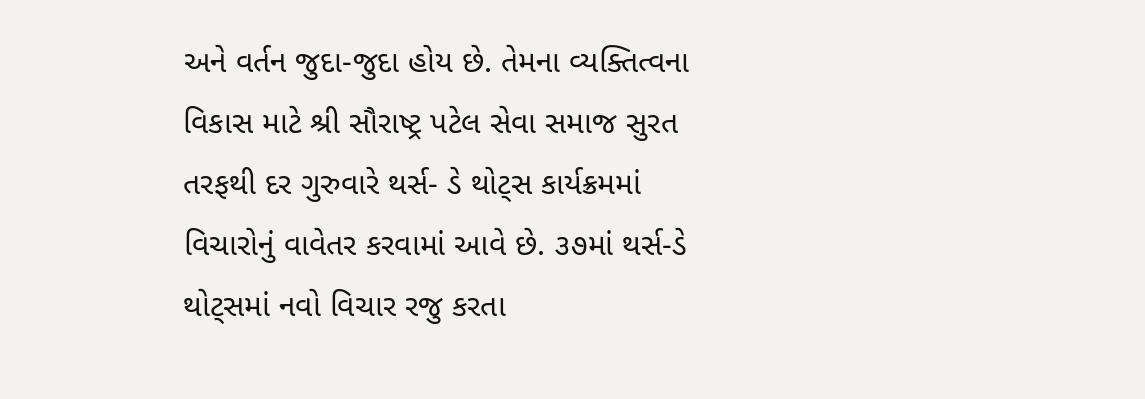અને વર્તન જુદા-જુદા હોય છે. તેમના વ્યક્તિત્વના વિકાસ માટે શ્રી સૌરાષ્ટ્ર પટેલ સેવા સમાજ સુરત તરફથી દર ગુરુવારે થર્સ- ડે થોટ્સ કાર્યક્રમમાં વિચારોનું વાવેતર કરવામાં આવે છે. ૩૭માં થર્સ-ડે થોટ્સમાં નવો વિચાર રજુ કરતા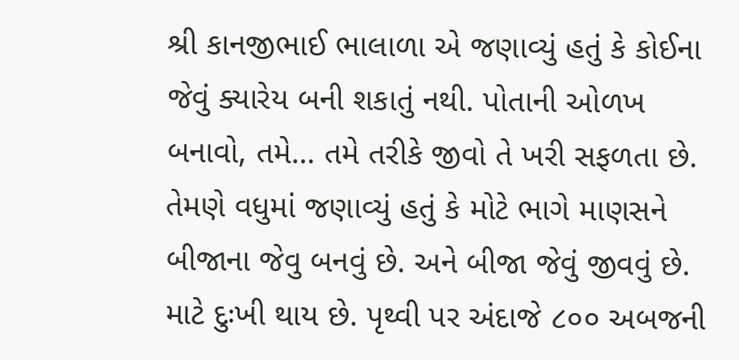શ્રી કાનજીભાઈ ભાલાળા એ જણાવ્યું હતું કે કોઈના જેવું ક્યારેય બની શકાતું નથી. પોતાની ઓળખ બનાવો, તમે… તમે તરીકે જીવો તે ખરી સફળતા છે. તેમણે વધુમાં જણાવ્યું હતું કે મોટે ભાગે માણસને બીજાના જેવુ બનવું છે. અને બીજા જેવું જીવવું છે. માટે દુઃખી થાય છે. પૃથ્વી પર અંદાજે ૮૦૦ અબજની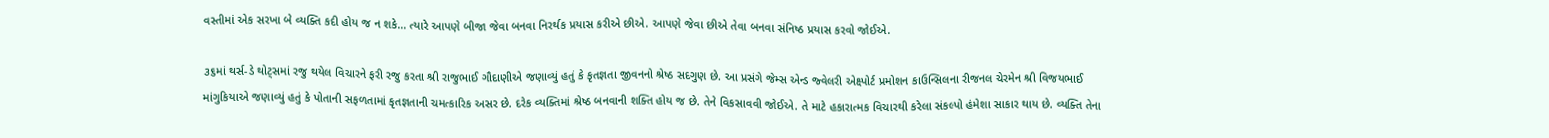વસ્તીમાં એક સરખા બે વ્યક્તિ કદી હોય જ ન શકે… ત્યારે આપણે બીજા જેવા બનવા નિરર્થક પ્રયાસ કરીએ છીએ. આપણે જેવા છીએ તેવા બનવા સંનિષ્ઠ પ્રયાસ કરવો જોઈએ.

૩૬માં થર્સ-ડે થોટ્સમાં રજુ થયેલ વિચારને ફરી રજુ કરતા શ્રી રાજુભાઈ ગૌદાણીએ જણાવ્યું હતું કે કૃતજ્ઞતા જીવનનો શ્રેષ્ઠ સદગુણ છે. આ પ્રસંગે જેમ્સ એન્ડ જ્વેલરી એક્ષ્પોર્ટ પ્રમોશન કાઉન્સિલના રીજનલ ચેરમેન શ્રી વિજયભાઈ માંગુકિયાએ જણાવ્યું હતું કે પોતાની સફળતામાં કૃતજ્ઞતાની ચમત્કારિક અસર છે. દરેક વ્યક્તિમાં શ્રેષ્ઠ બનવાની શક્તિ હોય જ છે. તેને વિકસાવવી જોઈએ. તે માટે હકારાત્મક વિચારથી કરેલા સંકલ્પો હંમેશા સાકાર થાય છે. વ્યક્તિ તેના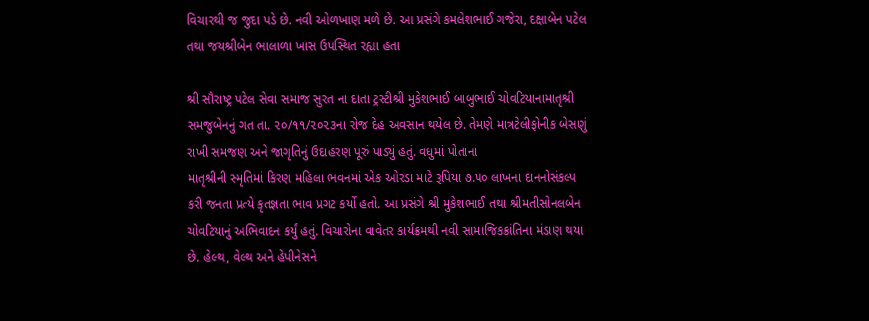વિચારથી જ જુદા પડે છે. નવી ઓળખાણ મળે છે. આ પ્રસંગે કમલેશભાઈ ગજેરા, દક્ષાબેન પટેલ તથા જયશ્રીબેન ભાલાળા ખાસ ઉપસ્થિત રહ્યા હતા

શ્રી સૌરાષ્ટ્ર પટેલ સેવા સમાજ સુરત ના દાતા ટ્રસ્ટીશ્રી મુકેશભાઈ બાબુભાઈ ચોવટિયાનામાતૃશ્રી સમજુબેનનું ગત તા. ૨૦/૧૧/૨૦૨૩ના રોજ દેહ અવસાન થયેલ છે. તેમણે માત્રટેલીફોનીક બેસણું રાખી સમજણ અને જાગૃતિનું ઉદાહરણ પૂરું પાડ્યું હતું. વધુમાં પોતાના
માતૃશ્રીની સ્મૃતિમાં કિરણ મહિલા ભવનમાં એક ઓરડા માટે રૂપિયા ૭.૫૦ લાખના દાનનોસંકલ્પ કરી જનતા પ્રત્યે કૃતજ્ઞતા ભાવ પ્રગટ કર્યો હતો. આ પ્રસંગે શ્રી મુકેશભાઈ તથા શ્રીમતીસોનલબેન ચોવટિયાનું અભિવાદન કર્યું હતું. વિચારોના વાવેતર કાર્યક્રમથી નવી સામાજિકક્રાંતિના મંડાણ થયા છે. હેલ્થ, વેલ્થ અને હેપીનેસને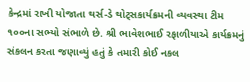કેન્દ્રમાં રાખી યોજાતા થર્સ-ડે થોટ્સકાર્યક્રમની વ્યવસ્થા ટીમ ૧૦૦ના સભ્યો સંભાળે છે. શ્રી ભાવેશભાઈ રફાળીયાએ કાર્યક્રમનું સંકલન કરતા જણાવ્યું હતું કે તમારી કોઈ નકલ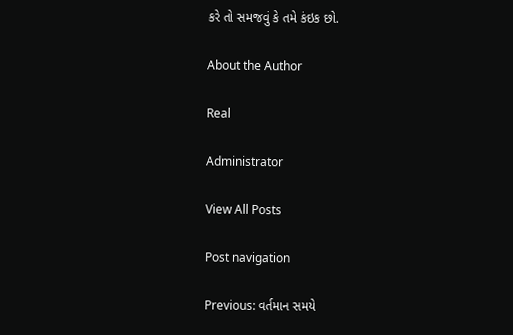કરે તો સમજવું કે તમે કંઇક છો.

About the Author

Real

Administrator

View All Posts

Post navigation

Previous: વર્તમાન સમયે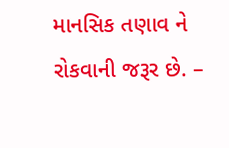માનસિક તણાવ ને રોકવાની જરૂર છે. –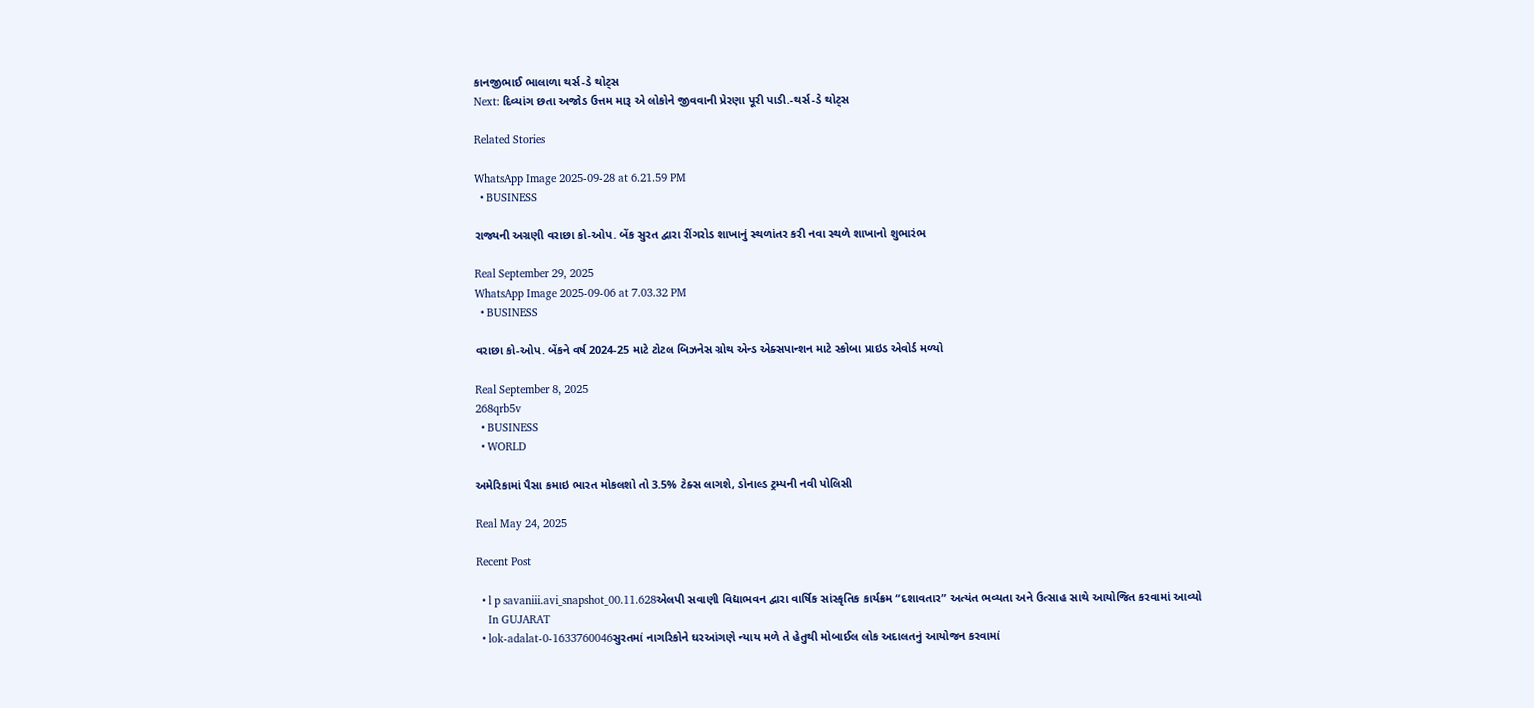કાનજીભાઈ ભાલાળા થર્સ-ડે થોટ્સ
Next: દિવ્યાંગ છતા અજોડ ઉત્તમ મારૂ એ લોકોને જીવવાની પ્રેરણા પૂરી પાડી.-થર્સ-ડે થોટ્સ

Related Stories

WhatsApp Image 2025-09-28 at 6.21.59 PM
  • BUSINESS

રાજ્યની અગ્રણી વરાછા કો-ઓપ. બેંક સુરત દ્વારા રીંગરોડ શાખાનું સ્થળાંતર કરી નવા સ્થળે શાખાનો શુભારંભ

Real September 29, 2025
WhatsApp Image 2025-09-06 at 7.03.32 PM
  • BUSINESS

વરાછા કો-ઓપ. બેંકને વર્ષ 2024-25 માટે ટોટલ બિઝનેસ ગ્રોથ એન્ડ એક્સપાન્શન માટે સ્કોબા પ્રાઇડ એવોર્ડ મળ્યો

Real September 8, 2025
268qrb5v
  • BUSINESS
  • WORLD

અમેરિકામાં પૈસા કમાઇ ભારત મોકલશો તો 3.5% ટેક્સ લાગશે, ડોનાલ્ડ ટ્રમ્પની નવી પોલિસી

Real May 24, 2025

Recent Post

  • l p savaniii.avi_snapshot_00.11.628એલપી સવાણી વિદ્યાભવન દ્વારા વાર્ષિક સાંસ્કૃતિક કાર્યક્રમ “દશાવતાર” અત્યંત ભવ્યતા અને ઉત્સાહ સાથે આયોજિત કરવામાં આવ્યો
    In GUJARAT
  • lok-adalat-0-1633760046સુરતમાં નાગરિકોને ઘરઆંગણે ન્યાય મળે તે હેતુથી મોબાઈલ લોક અદાલતનું આયોજન કરવામાં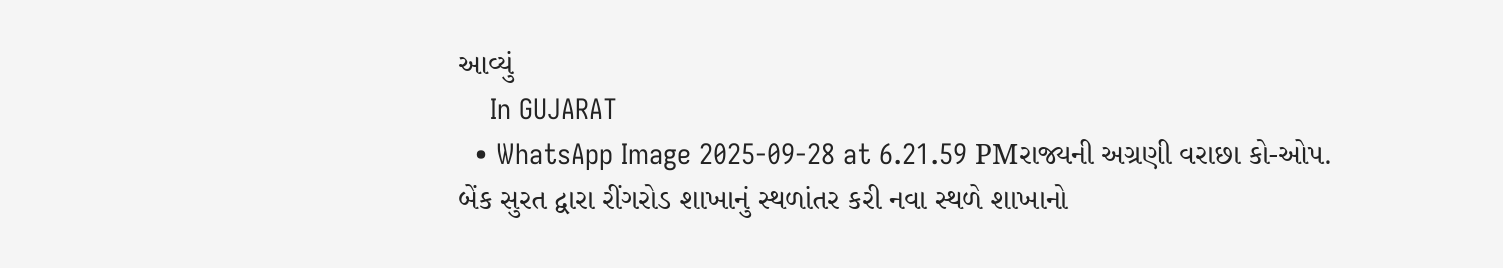આવ્યું
    In GUJARAT
  • WhatsApp Image 2025-09-28 at 6.21.59 PMરાજ્યની અગ્રણી વરાછા કો-ઓપ. બેંક સુરત દ્વારા રીંગરોડ શાખાનું સ્થળાંતર કરી નવા સ્થળે શાખાનો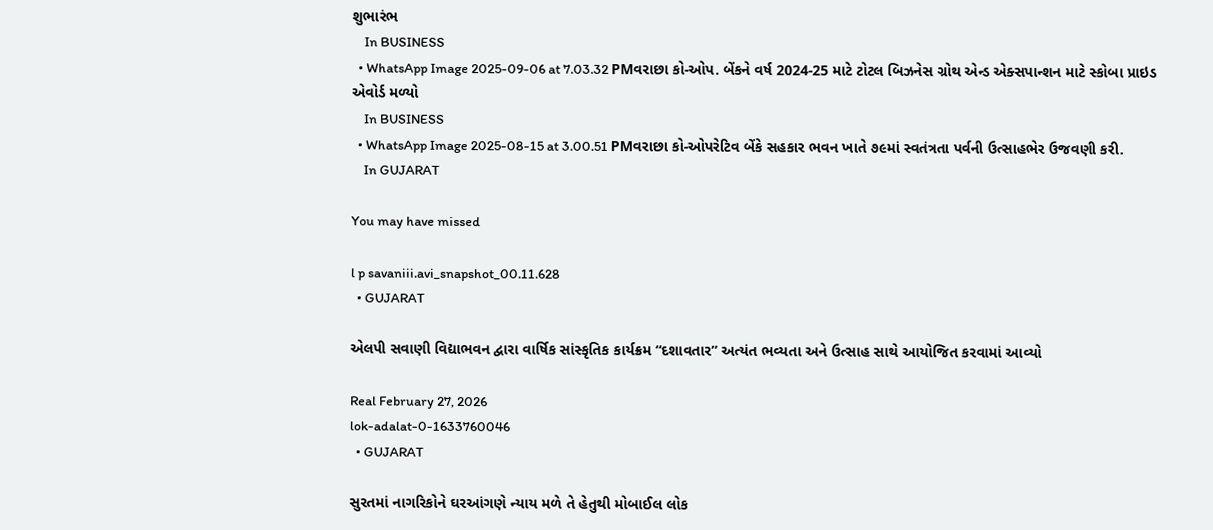શુભારંભ
    In BUSINESS
  • WhatsApp Image 2025-09-06 at 7.03.32 PMવરાછા કો-ઓપ. બેંકને વર્ષ 2024-25 માટે ટોટલ બિઝનેસ ગ્રોથ એન્ડ એક્સપાન્શન માટે સ્કોબા પ્રાઇડ એવોર્ડ મળ્યો
    In BUSINESS
  • WhatsApp Image 2025-08-15 at 3.00.51 PMવરાછા કો-ઓપરેટિવ બેંકે સહકાર ભવન ખાતે ૭૯માં સ્વતંત્રતા પર્વની ઉત્સાહભેર ઉજવણી કરી.
    In GUJARAT

You may have missed

l p savaniii.avi_snapshot_00.11.628
  • GUJARAT

એલપી સવાણી વિદ્યાભવન દ્વારા વાર્ષિક સાંસ્કૃતિક કાર્યક્રમ “દશાવતાર” અત્યંત ભવ્યતા અને ઉત્સાહ સાથે આયોજિત કરવામાં આવ્યો

Real February 27, 2026
lok-adalat-0-1633760046
  • GUJARAT

સુરતમાં નાગરિકોને ઘરઆંગણે ન્યાય મળે તે હેતુથી મોબાઈલ લોક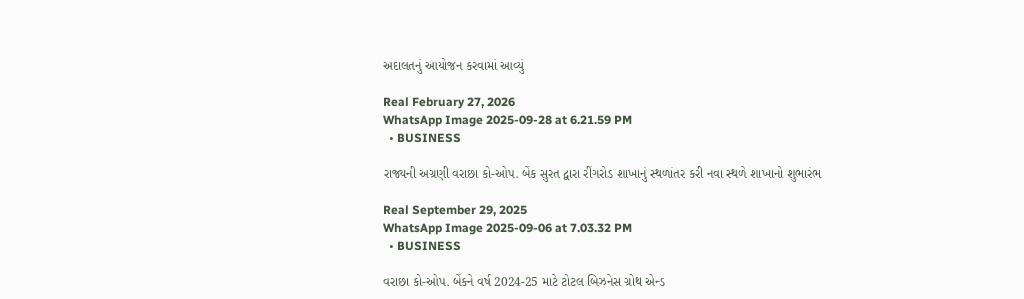અદાલતનું આયોજન કરવામાં આવ્યું

Real February 27, 2026
WhatsApp Image 2025-09-28 at 6.21.59 PM
  • BUSINESS

રાજ્યની અગ્રણી વરાછા કો-ઓપ. બેંક સુરત દ્વારા રીંગરોડ શાખાનું સ્થળાંતર કરી નવા સ્થળે શાખાનો શુભારંભ

Real September 29, 2025
WhatsApp Image 2025-09-06 at 7.03.32 PM
  • BUSINESS

વરાછા કો-ઓપ. બેંકને વર્ષ 2024-25 માટે ટોટલ બિઝનેસ ગ્રોથ એન્ડ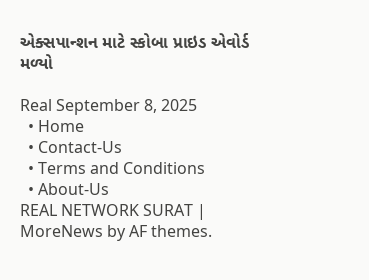એક્સપાન્શન માટે સ્કોબા પ્રાઇડ એવોર્ડ મળ્યો

Real September 8, 2025
  • Home
  • Contact-Us
  • Terms and Conditions
  • About-Us
REAL NETWORK SURAT | MoreNews by AF themes.